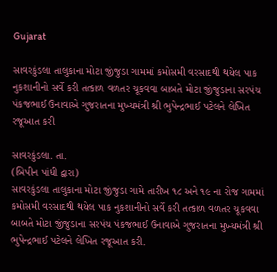Gujarat

સાવરકુંડલા તાલુકાના મોટા જીંજુડા ગામમાં કમોસમી વરસાદથી થયેલ પાક નુકશાનીનો સર્વે કરી તત્કાળ વળતર ચૂકવવા બાબતે મોટા જીંજુડાના સરપંચ પંકજભાઈ ઉનાવાએ ગુજરાતના મુખ્યમંત્રી શ્રી ભુપેન્દ્રભાઈ પટેલને લેખિત રજૂઆત કરી

સાવરકુંડલા. તા.
(બિપીન પાંધી દ્વારા)
સાવરકુંડલા તાલુકાના મોટા જીંજુડા ગામે તારીખ ૧૮ અને ૧૯ ના રોજ ગામમાં કમોસમી વરસાદથી થયેલ પાક નુકશાનીનો સર્વે કરી તત્કાળ વળતર ચૂકવવા બાબતે મોટા જીંજુડાના સરપંચ પંકજભાઈ ઉનાવાએ ગુજરાતના મુખ્યમંત્રી શ્રી ભુપેન્દ્રભાઈ પટેલને લેખિત રજૂઆત કરી.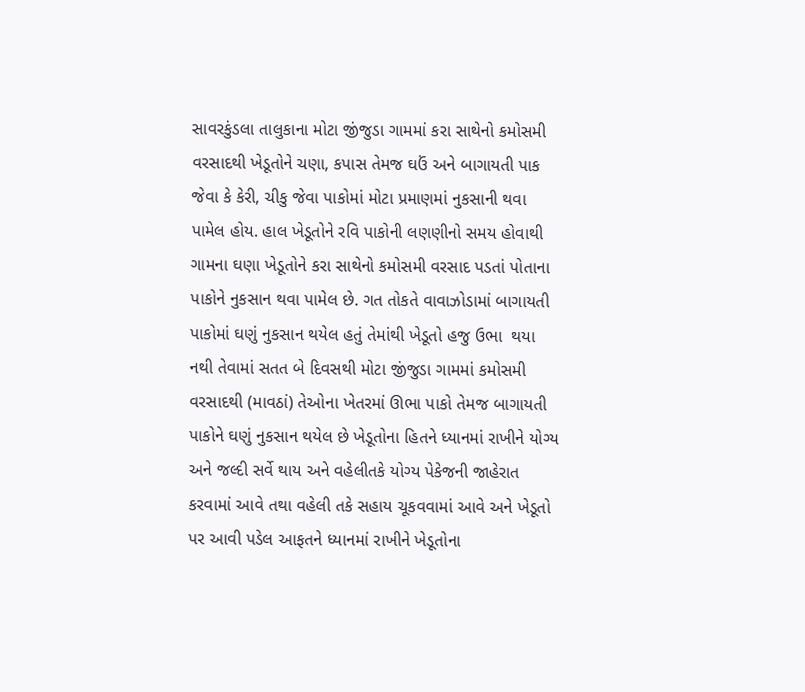સાવરકુંડલા તાલુકાના મોટા જીંજુડા ગામમાં કરા સાથેનો કમોસમી વરસાદથી ખેડૂતોને ચણા, કપાસ તેમજ ઘઉં અને બાગાયતી પાક જેવા કે કેરી, ચીકુ જેવા પાકોમાં મોટા પ્રમાણમાં નુકસાની થવા પામેલ હોય. હાલ ખેડૂતોને રવિ પાકોની લણણીનો સમય હોવાથી ગામના ઘણા ખેડૂતોને કરા સાથેનો કમોસમી વરસાદ પડતાં પોતાના પાકોને નુકસાન થવા પામેલ છે. ગત તોકતે વાવાઝોડામાં બાગાયતી પાકોમાં ઘણું નુકસાન થયેલ હતું તેમાંથી ખેડૂતો હજુ ઉભા  થયા  નથી તેવામાં સતત બે દિવસથી મોટા જીંજુડા ગામમાં કમોસમી વરસાદથી (માવઠાં) તેઓના ખેતરમાં ઊભા પાકો તેમજ બાગાયતી પાકોને ઘણું નુકસાન થયેલ છે ખેડૂતોના હિતને ધ્યાનમાં રાખીને યોગ્ય અને જલ્દી સર્વે થાય અને વહેલીતકે યોગ્ય પેકેજની જાહેરાત કરવામાં આવે તથા વહેલી તકે સહાય ચૂકવવામાં આવે અને ખેડૂતો પર આવી પડેલ આફતને ધ્યાનમાં રાખીને ખેડૂતોના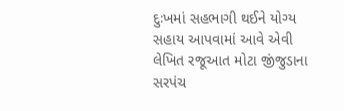દુઃખમાં સહભાગી થઈને યોગ્ય સહાય આપવામાં આવે એવી લેખિત રજૂઆત મોટા જીંજુડાના સરપંચ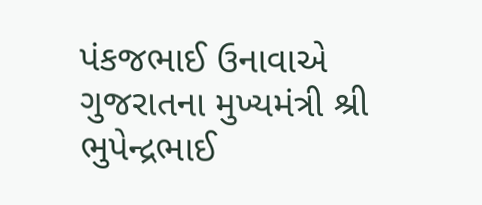પંકજભાઈ ઉનાવાએ ગુજરાતના મુખ્યમંત્રી શ્રી ભુપેન્દ્રભાઈ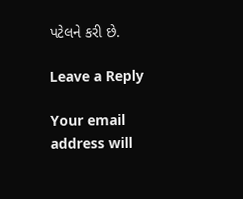પટેલને કરી છે.

Leave a Reply

Your email address will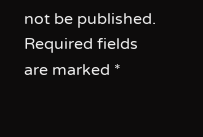not be published. Required fields are marked *